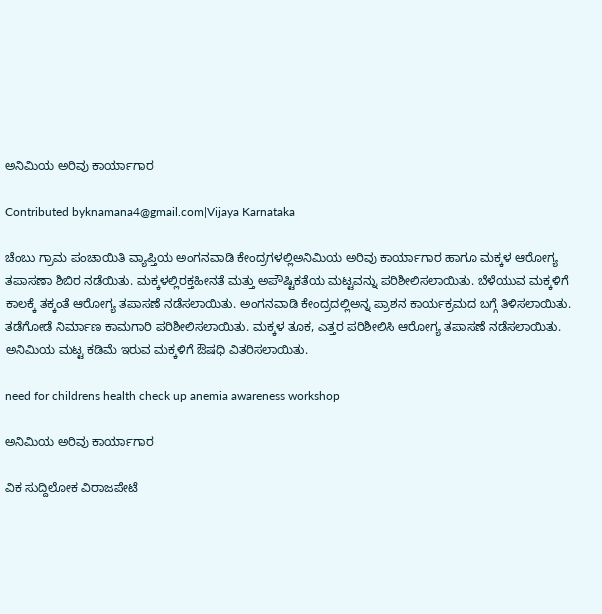ಅನಿಮಿಯ ಅರಿವು ಕಾರ್ಯಾಗಾರ

Contributed byknamana4@gmail.com|Vijaya Karnataka

ಚೆಂಬು ಗ್ರಾಮ ಪಂಚಾಯಿತಿ ವ್ಯಾಪ್ತಿಯ ಅಂಗನವಾಡಿ ಕೇಂದ್ರಗಳಲ್ಲಿಅನಿಮಿಯ ಅರಿವು ಕಾರ್ಯಾಗಾರ ಹಾಗೂ ಮಕ್ಕಳ ಆರೋಗ್ಯ ತಪಾಸಣಾ ಶಿಬಿರ ನಡೆಯಿತು. ಮಕ್ಕಳಲ್ಲಿರಕ್ತಹೀನತೆ ಮತ್ತು ಅಪೌಷ್ಟಿಕತೆಯ ಮಟ್ಟವನ್ನು ಪರಿಶೀಲಿಸಲಾಯಿತು. ಬೆಳೆಯುವ ಮಕ್ಕಳಿಗೆ ಕಾಲಕ್ಕೆ ತಕ್ಕಂತೆ ಆರೋಗ್ಯ ತಪಾಸಣೆ ನಡೆಸಲಾಯಿತು. ಅಂಗನವಾಡಿ ಕೇಂದ್ರದಲ್ಲಿಅನ್ನ ಪ್ರಾಶನ ಕಾರ್ಯಕ್ರಮದ ಬಗ್ಗೆ ತಿಳಿಸಲಾಯಿತು. ತಡೆಗೋಡೆ ನಿರ್ಮಾಣ ಕಾಮಗಾರಿ ಪರಿಶೀಲಿಸಲಾಯಿತು. ಮಕ್ಕಳ ತೂಕ, ಎತ್ತರ ಪರಿಶೀಲಿಸಿ ಆರೋಗ್ಯ ತಪಾಸಣೆ ನಡೆಸಲಾಯಿತು. ಅನಿಮಿಯ ಮಟ್ಟ ಕಡಿಮೆ ಇರುವ ಮಕ್ಕಳಿಗೆ ಔಷಧಿ ವಿತರಿಸಲಾಯಿತು.

need for childrens health check up anemia awareness workshop

ಅನಿಮಿಯ ಅರಿವು ಕಾರ್ಯಾಗಾರ

ವಿಕ ಸುದ್ದಿಲೋಕ ವಿರಾಜಪೇಟೆ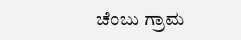ಚೆಂಬು ಗ್ರಾಮ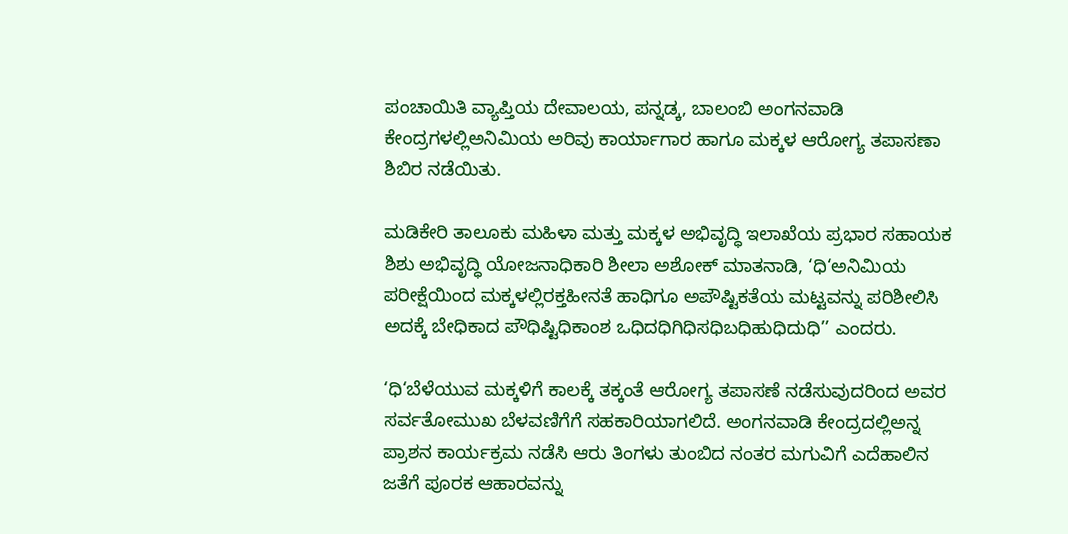ಪಂಚಾಯಿತಿ ವ್ಯಾಪ್ತಿಯ ದೇವಾಲಯ, ಪನ್ನಡ್ಕ, ಬಾಲಂಬಿ ಅಂಗನವಾಡಿ ಕೇಂದ್ರಗಳಲ್ಲಿಅನಿಮಿಯ ಅರಿವು ಕಾರ್ಯಾಗಾರ ಹಾಗೂ ಮಕ್ಕಳ ಆರೋಗ್ಯ ತಪಾಸಣಾ ಶಿಬಿರ ನಡೆಯಿತು.

ಮಡಿಕೇರಿ ತಾಲೂಕು ಮಹಿಳಾ ಮತ್ತು ಮಕ್ಕಳ ಅಭಿವೃದ್ಧಿ ಇಲಾಖೆಯ ಪ್ರಭಾರ ಸಹಾಯಕ ಶಿಶು ಅಭಿವೃದ್ಧಿ ಯೋಜನಾಧಿಕಾರಿ ಶೀಲಾ ಅಶೋಕ್ ಮಾತನಾಡಿ, ‘ಧಿ‘ಅನಿಮಿಯ ಪರೀಕ್ಷೆಯಿಂದ ಮಕ್ಕಳಲ್ಲಿರಕ್ತಹೀನತೆ ಹಾಧಿಗೂ ಅಪೌಷ್ಟಿಕತೆಯ ಮಟ್ಟವನ್ನು ಪರಿಶೀಲಿಸಿ ಅದಕ್ಕೆ ಬೇಧಿಕಾದ ಪೌಧಿಷ್ಟಿಧಿಕಾಂಶ ಒಧಿದಧಿಗಿಧಿಸಧಿಬಧಿಹುಧಿದುಧಿ’’ ಎಂದರು.

‘ಧಿ‘ಬೆಳೆಯುವ ಮಕ್ಕಳಿಗೆ ಕಾಲಕ್ಕೆ ತಕ್ಕಂತೆ ಆರೋಗ್ಯ ತಪಾಸಣೆ ನಡೆಸುವುದರಿಂದ ಅವರ ಸರ್ವತೋಮುಖ ಬೆಳವಣಿಗೆಗೆ ಸಹಕಾರಿಯಾಗಲಿದೆ. ಅಂಗನವಾಡಿ ಕೇಂದ್ರದಲ್ಲಿಅನ್ನ ಪ್ರಾಶನ ಕಾರ್ಯಕ್ರಮ ನಡೆಸಿ ಆರು ತಿಂಗಳು ತುಂಬಿದ ನಂತರ ಮಗುವಿಗೆ ಎದೆಹಾಲಿನ ಜತೆಗೆ ಪೂರಕ ಆಹಾರವನ್ನು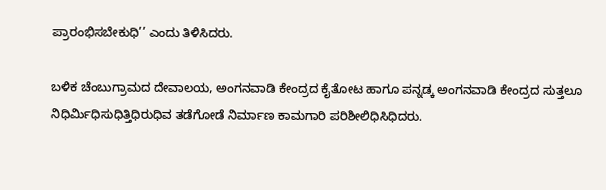ಪ್ರಾರಂಭಿಸಬೇಕುಧಿ’’ ಎಂದು ತಿಳಿಸಿದರು.

ಬಳಿಕ ಚೆಂಬುಗ್ರಾಮದ ದೇವಾಲಯ, ಅಂಗನವಾಡಿ ಕೇಂದ್ರದ ಕೈತೋಟ ಹಾಗೂ ಪನ್ನಡ್ಕ ಅಂಗನವಾಡಿ ಕೇಂದ್ರದ ಸುತ್ತಲೂ ನಿಧಿರ್ಮಿಧಿಸುಧಿತ್ತಿಧಿರುಧಿವ ತಡೆಗೋಡೆ ನಿರ್ಮಾಣ ಕಾಮಗಾರಿ ಪರಿಶೀಲಿಧಿಸಿಧಿದರು.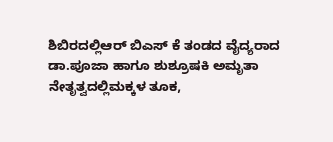ಶಿಬಿರದಲ್ಲಿಆರ್ ಬಿಎಸ್ ಕೆ ತಂಡದ ವೈದ್ಯರಾದ ಡಾ.ಪೂಜಾ ಹಾಗೂ ಶುಶ್ರೂಷಕಿ ಅಮೃತಾ ನೇತೃತ್ವದಲ್ಲಿಮಕ್ಕಳ ತೂಕ,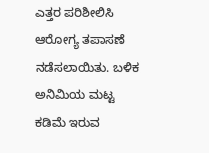ಎತ್ತರ ಪರಿಶೀಲಿಸಿ ಆರೋಗ್ಯ ತಪಾಸಣೆ ನಡೆಸಲಾಯಿತು. ಬಳಿಕ ಅನಿಮಿಯ ಮಟ್ಟ ಕಡಿಮೆ ಇರುವ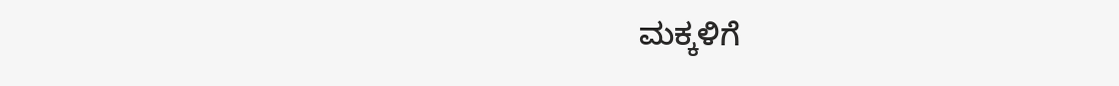ಮಕ್ಕಳಿಗೆ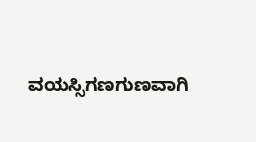ವಯಸ್ಸಿಗಣಗುಣವಾಗಿ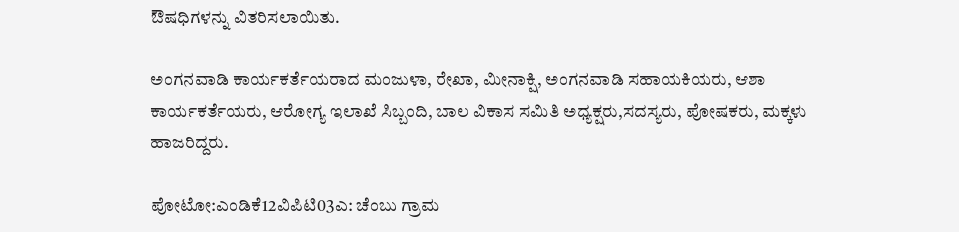ಔಷಧಿಗಳನ್ನು ವಿತರಿಸಲಾಯಿತು.

ಅಂಗನವಾಡಿ ಕಾರ್ಯಕರ್ತೆಯರಾದ ಮಂಜುಳಾ, ರೇಖಾ, ಮೀನಾಕ್ಷಿ, ಅಂಗನವಾಡಿ ಸಹಾಯಕಿಯರು, ಆಶಾ ಕಾರ್ಯಕರ್ತೆಯರು, ಆರೋಗ್ಯ ಇಲಾಖೆ ಸಿಬ್ಬಂದಿ, ಬಾಲ ವಿಕಾಸ ಸಮಿತಿ ಅಧ್ಯಕ್ಷರು,ಸದಸ್ಯರು, ಪೋಷಕರು, ಮಕ್ಕಳು ಹಾಜರಿದ್ದರು.

ಪೋಟೋ:ಎಂಡಿಕೆ12ವಿಪಿಟಿ03ಎ: ಚೆಂಬು ಗ್ರಾಮ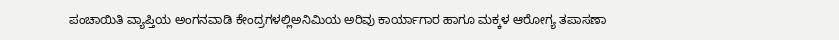ಪಂಚಾಯಿತಿ ವ್ಯಾಪ್ತಿಯ ಅಂಗನವಾಡಿ ಕೇಂದ್ರಗಳಲ್ಲಿಅನಿಮಿಯ ಅರಿವು ಕಾರ್ಯಾಗಾರ ಹಾಗೂ ಮಕ್ಕಳ ಆರೋಗ್ಯ ತಪಾಸಣಾ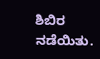ಶಿಬಿರ ನಡೆಯಿತು.